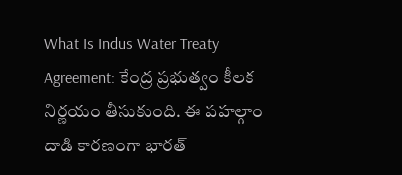What Is Indus Water Treaty Agreement: కేంద్ర ప్రభుత్వం కీలక నిర్ణయం తీసుకుంది. ఈ పహల్గాం దాడి కారణంగా భారత్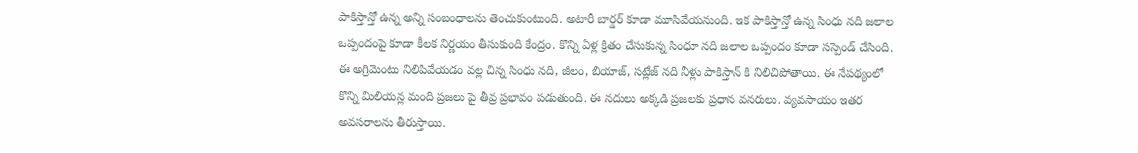పాకిస్తాన్తో ఉన్న అన్ని సంబంధాలను తెంచుకుంటుంది. అటారీ బార్డర్ కూడా మూసివేయనుంది. ఇక పాకిస్తాన్తో ఉన్న సింధు నది జలాల ఒప్పందంపై కూడా కీలక నిర్ణయం తీసుకుంది కేంద్రం. కొన్ని ఏళ్ల క్రితం చేసుకున్న సింధూ నది జలాల ఒప్పందం కూడా సస్పెండ్ చేసింది. ఈ అగ్రిమెంటు నిలిపివేయడం వల్ల చిన్న సింధు నది, జీలం, బియాజ్, సట్లేజ్ నది నీళ్లు పాకిస్తాన్ కి నిలిచిపోతాయి. ఈ నేపథ్యంలో కొన్ని మిలియన్ల మంది ప్రజలు పై తీవ్ర ప్రభావం పడుతుంది. ఈ నదులు అక్కడి ప్రజలకు ప్రధాన వనరులు. వ్యవసాయం ఇతర అవసరాలను తీరుస్తాయి.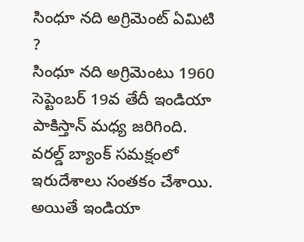సింధూ నది అగ్రిమెంట్ ఏమిటి ?
సింధూ నది అగ్రిమెంటు 1960 సెప్టెంబర్ 19వ తేదీ ఇండియా పాకిస్తాన్ మధ్య జరిగింది. వరల్డ్ బ్యాంక్ సమక్షంలో ఇరుదేశాలు సంతకం చేశాయి. అయితే ఇండియా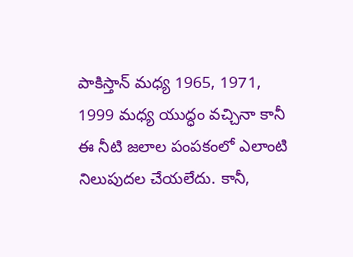పాకిస్తాన్ మధ్య 1965, 1971, 1999 మధ్య యుద్ధం వచ్చినా కానీ ఈ నీటి జలాల పంపకంలో ఎలాంటి నిలుపుదల చేయలేదు. కానీ,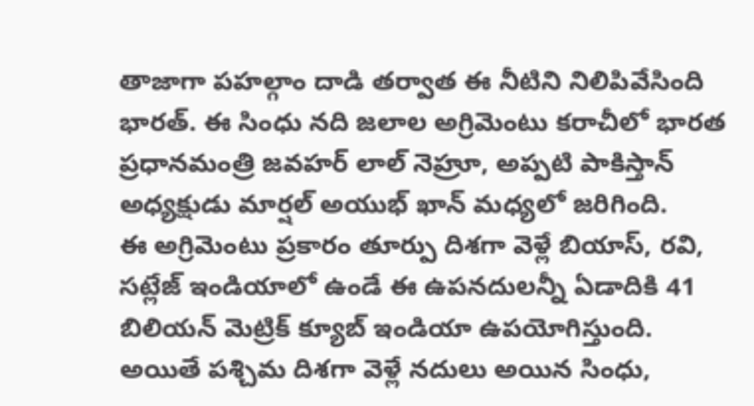తాజాగా పహల్గాం దాడి తర్వాత ఈ నీటిని నిలిపివేసింది భారత్. ఈ సింధు నది జలాల అగ్రిమెంటు కరాచీలో భారత ప్రధానమంత్రి జవహర్ లాల్ నెహ్రూ, అప్పటి పాకిస్తాన్ అధ్యక్షుడు మార్షల్ అయుభ్ ఖాన్ మధ్యలో జరిగింది.
ఈ అగ్రిమెంటు ప్రకారం తూర్పు దిశగా వెళ్లే బియాస్, రవి, సట్లేజ్ ఇండియాలో ఉండే ఈ ఉపనదులన్నీ ఏడాదికి 41 బిలియన్ మెట్రిక్ క్యూబ్ ఇండియా ఉపయోగిస్తుంది. అయితే పశ్చిమ దిశగా వెళ్లే నదులు అయిన సింధు,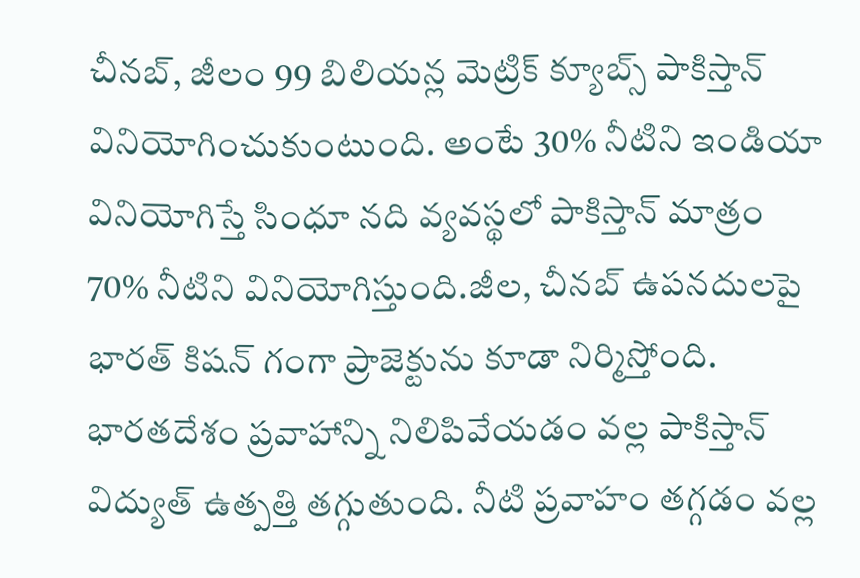చీనబ్, జీలం 99 బిలియన్ల మెట్రిక్ క్యూబ్స్ పాకిస్తాన్ వినియోగించుకుంటుంది. అంటే 30% నీటిని ఇండియా వినియోగిస్తే సింధూ నది వ్యవస్థలో పాకిస్తాన్ మాత్రం 70% నీటిని వినియోగిస్తుంది.జీల, చీనబ్ ఉపనదులపై భారత్ కిషన్ గంగా ప్రాజెక్టును కూడా నిర్మిస్తోంది.
భారతదేశం ప్రవాహాన్ని నిలిపివేయడం వల్ల పాకిస్తాన్ విద్యుత్ ఉత్పత్తి తగ్గుతుంది. నీటి ప్రవాహం తగ్గడం వల్ల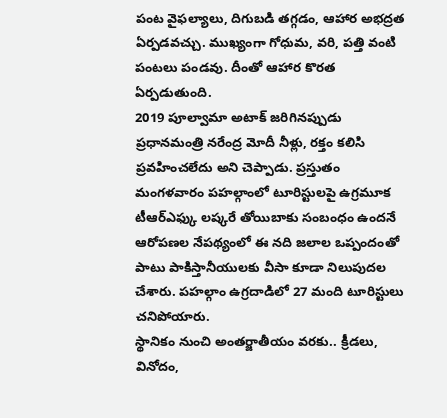పంట వైఫల్యాలు, దిగుబడి తగ్గడం, ఆహార అభద్రత ఏర్పడవచ్చు. ముఖ్యంగా గోధుమ, వరి, పత్తి వంటి పంటలు పండవు. దీంతో ఆహార కొరత ఏర్పడుతుంది.
2019 పూల్వామా అటాక్ జరిగినప్పుడు ప్రధానమంత్రి నరేంద్ర మోదీ నీళ్లు, రక్తం కలిసి ప్రవహించలేదు అని చెప్పాడు. ప్రస్తుతం మంగళవారం పహల్గాంలో టూరిస్టులపై ఉగ్రమూక టీఆర్ఎఫ్కు లష్కరే తోయిబాకు సంబంధం ఉందనే ఆరోపణల నేపథ్యంలో ఈ నది జలాల ఒప్పందంతో పాటు పాకిస్తానీయులకు వీసా కూడా నిలుపుదల చేశారు. పహల్గాం ఉగ్రదాడిలో 27 మంది టూరిస్టులు చనిపోయారు.
స్థానికం నుంచి అంతర్జాతీయం వరకు.. క్రీడలు, వినోదం,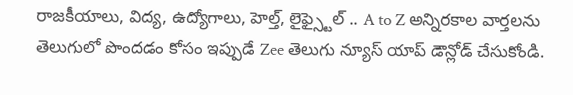రాజకీయాలు, విద్య, ఉద్యోగాలు, హెల్త్, లైఫ్స్టైల్ .. A to Z అన్నిరకాల వార్తలను తెలుగులో పొందడం కోసం ఇప్పుడే Zee తెలుగు న్యూస్ యాప్ డౌన్లోడ్ చేసుకోండి.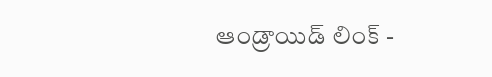ఆండ్రాయిడ్ లింక్ -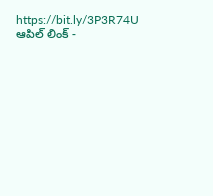https://bit.ly/3P3R74U
ఆపిల్ లింక్ -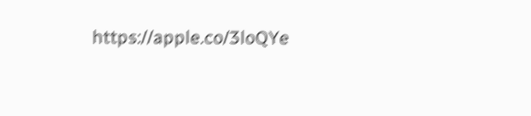https://apple.co/3loQYe